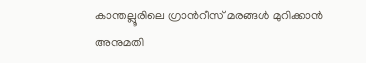കാന്തല്ലൂരിലെ ഗ്രാന്‍റീസ് മരങ്ങൾ മുറിക്കാൻ അനുമതി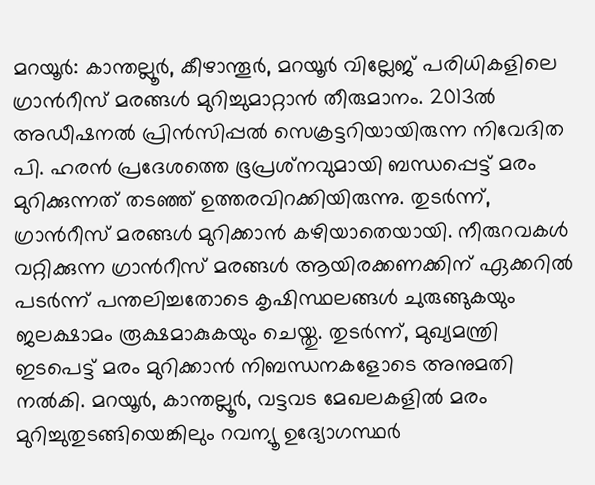മറയൂർ: കാന്തല്ലൂര്‍, കീഴാന്തൂര്‍, മറയൂർ വില്ലേജ് പരിധികളിലെ ഗ്രാന്‍റീസ് മരങ്ങൾ മുറിച്ചുമാറ്റാൻ തീരുമാനം. 2013ല്‍ അഡീഷനല്‍ പ്രിന്‍സിപ്പല്‍ സെക്രട്ടറിയായിരുന്ന നിവേദിത പി. ഹരന്‍ പ്രദേശത്തെ ഭൂപ്രശ്‌നവുമായി ബന്ധപ്പെട്ട് മരം മുറിക്കുന്നത് തടഞ്ഞ് ഉത്തരവിറക്കിയിരുന്നു. തുടര്‍ന്ന്, ഗ്രാന്‍റീസ് മരങ്ങള്‍ മുറിക്കാന്‍ കഴിയാതെയായി. നീരുറവകള്‍ വറ്റിക്കുന്ന ഗ്രാന്‍റീസ് മരങ്ങള്‍ ആയിരക്കണക്കിന് ഏക്കറില്‍ പടര്‍ന്ന് പന്തലിച്ചതോടെ കൃഷിസ്ഥലങ്ങള്‍ ചുരുങ്ങുകയും ജലക്ഷാമം രൂക്ഷമാകുകയും ചെയ്തു. തുടർന്ന്, മുഖ്യമന്ത്രി ഇടപെട്ട് മരം മുറിക്കാൻ നിബന്ധനകളോടെ അനുമതി നൽകി. മറയൂര്‍, കാന്തല്ലൂര്‍, വട്ടവട മേഖലകളില്‍ മരം മുറിച്ചുതുടങ്ങിയെങ്കിലും റവന്യൂ ഉദ്യോഗസ്ഥര്‍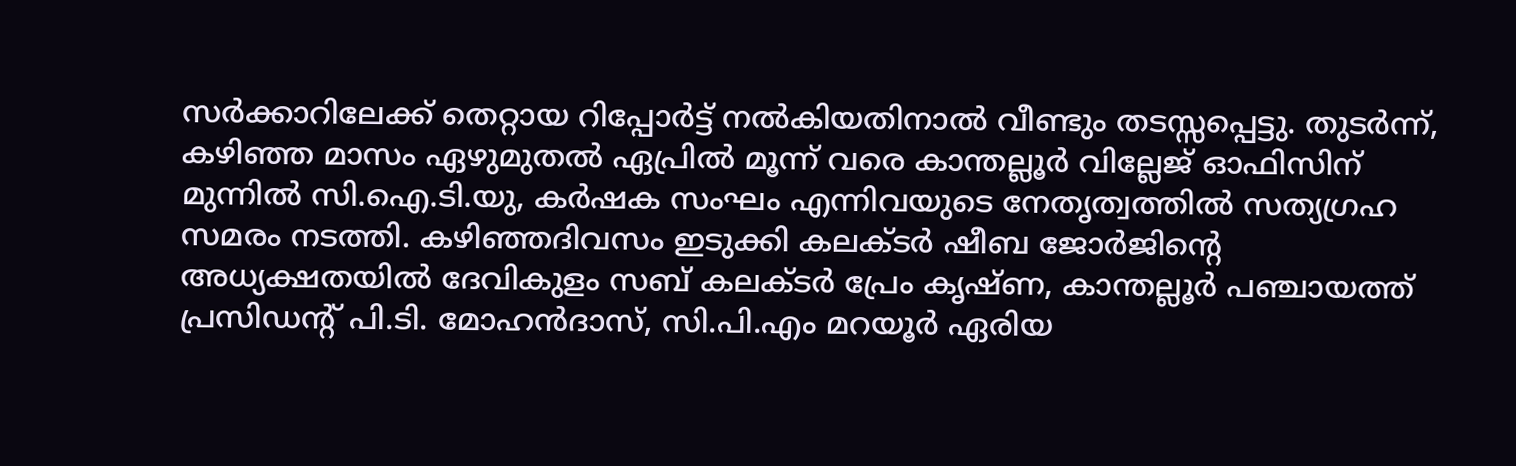സര്‍ക്കാറിലേക്ക് തെറ്റായ റിപ്പോര്‍ട്ട് നല്‍കിയതിനാല്‍ വീണ്ടും തടസ്സപ്പെട്ടു. തുടർന്ന്, കഴിഞ്ഞ മാസം ഏഴുമുതൽ ഏപ്രിൽ മൂന്ന് വരെ കാന്തല്ലൂര്‍ വില്ലേജ് ഓഫിസിന് മുന്നില്‍ സി.ഐ.ടി.യു, കര്‍ഷക സംഘം എന്നിവയുടെ നേതൃത്വത്തില്‍ സത്യഗ്രഹ സമരം നടത്തി. കഴിഞ്ഞദിവസം ഇടുക്കി കലക്ടര്‍ ഷീബ ജോര്‍ജിന്‍റെ അധ്യക്ഷതയില്‍ ദേവികുളം സബ് കലക്ടര്‍ പ്രേം കൃഷ്ണ, കാന്തല്ലൂര്‍ പഞ്ചായത്ത് പ്രസിഡന്‍റ് പി.ടി. മോഹന്‍ദാസ്, സി.പി.എം മറയൂര്‍ ഏരിയ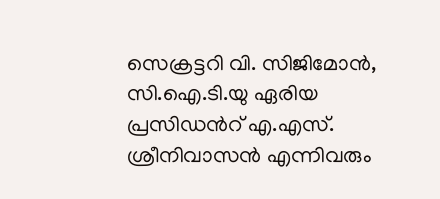സെക്രട്ടറി വി. സിജിമോന്‍, സി.ഐ.ടി.യു ഏരിയ പ്രസിഡന്‍റ് എ.എസ്. ശ്രീനിവാസന്‍ എന്നിവരും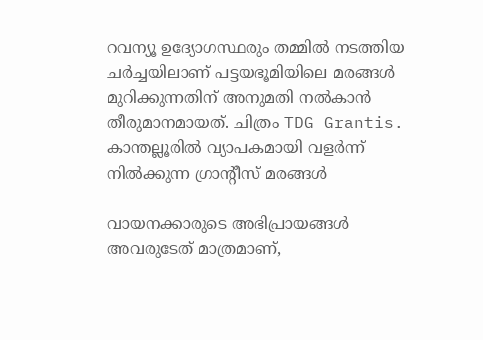റവന്യൂ ഉദ്യോഗസ്ഥരും തമ്മിൽ നടത്തിയ ചര്‍ച്ചയിലാണ് പട്ടയഭൂമിയിലെ മരങ്ങൾ മുറിക്കുന്നതിന് അനുമതി നൽകാൻ തീരുമാനമായത്. ചിത്രം TDG Grantis. കാന്തല്ലൂരില്‍ വ്യാപകമായി വളര്‍ന്ന് നില്‍ക്കുന്ന ഗ്രാന്‍റീസ് മരങ്ങള്‍

വായനക്കാരുടെ അഭിപ്രായങ്ങള്‍ അവരുടേത് മാത്രമാണ്,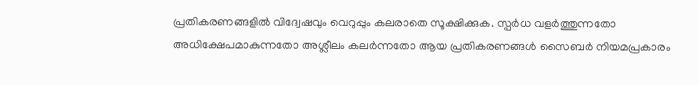പ്രതികരണങ്ങളിൽ വിദ്വേഷവും വെറുപ്പും കലരാതെ സൂക്ഷിക്കുക. സ്പർധ വളർത്തുന്നതോ അധിക്ഷേപമാകുന്നതോ അശ്ലീലം കലർന്നതോ ആയ പ്രതികരണങ്ങൾ സൈബർ നിയമപ്രകാരം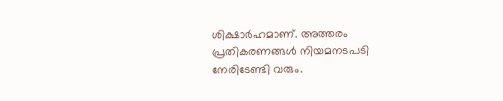ശിക്ഷാർഹമാണ്. അത്തരം പ്രതികരണങ്ങൾ നിയമനടപടി നേരിടേണ്ടി വരും.